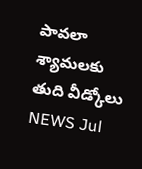పావలా శ్యామలకు తుది వీడ్కోలు
NEWS Jul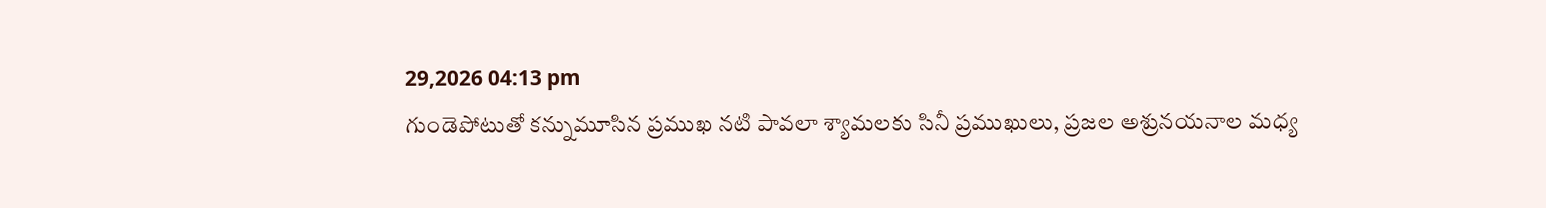29,2026 04:13 pm
గుండెపోటుతో కన్నుమూసిన ప్రముఖ నటి పావలా శ్యామలకు సినీ ప్రముఖులు, ప్రజల అశ్రునయనాల మధ్య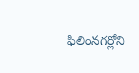ఫిలింనగర్లోని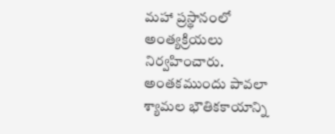మహా ప్రస్థానంలో అంత్యక్రియలు నిర్వహించారు. అంతకముందు పావలా శ్యామల భౌతికకాయాన్ని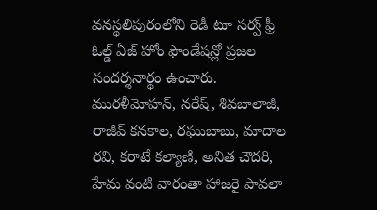వనస్థలిపురంలోని రెడీ టూ సర్వ్ ఫ్రీ ఓల్డ్ ఏజ్ హోం ఫౌండేషన్లో ప్రజల సందర్శనార్థం ఉంచారు. మురళీమోహన్, నరేష్, శివబాలాజీ, రాజీవ్ కనకాల, రఘుబాబు, మాదాల రవి, కరాటే కల్యాణి, అనిత చౌదరి, హేమ వంటి వారంతా హాజరై పావలా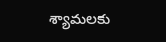శ్యామలకు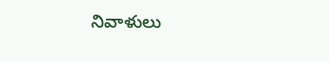నివాళులు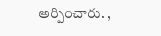అర్పించారు. ,